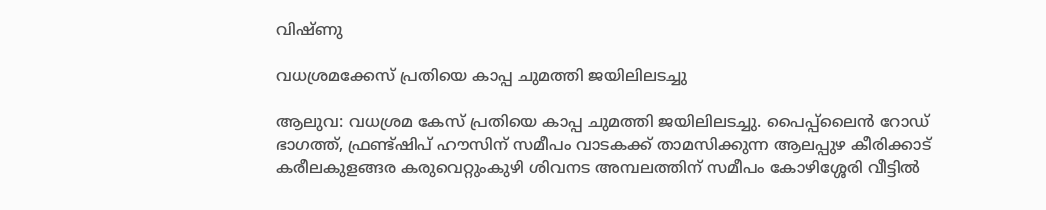വിഷ്ണു

വധശ്രമക്കേസ് പ്രതിയെ കാപ്പ ചുമത്തി ജയിലിലടച്ചു

ആലുവ: വധശ്രമ കേസ് പ്രതിയെ കാപ്പ ചുമത്തി ജയിലിലടച്ചു. പൈപ്പ്‌ലൈൻ റോഡ് ഭാഗത്ത്‌, ഫ്രണ്ട്ഷിപ് ഹൗസിന് സമീപം വാടകക്ക് താമസിക്കുന്ന ആലപ്പുഴ കീരിക്കാട് കരീലകുളങ്ങര കരുവെറ്റുംകുഴി ശിവനട അമ്പലത്തിന് സമീപം കോഴിശ്ശേരി വീട്ടിൽ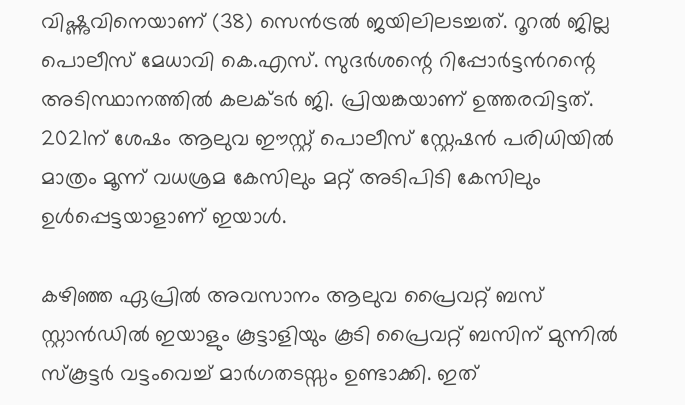വിഷ്ണുവിനെയാണ് (38) സെൻട്രൽ ജയിലിലടച്ചത്. റൂറൽ ജില്ല പൊലീസ് മേധാവി കെ.എസ്. സുദർശന്റെ റിപ്പോർട്ടൻറന്റെ അടിസ്ഥാനത്തിൽ കലക്ടർ ജി. പ്രിയങ്കയാണ് ഉത്തരവിട്ടത്. 2021ന് ശേഷം ആലുവ ഈസ്റ്റ്‌ പൊലീസ് സ്റ്റേഷൻ പരിധിയിൽ മാത്രം മൂന്ന് വധശ്രമ കേസിലും മറ്റ് അടിപിടി കേസിലും ഉൾപ്പെട്ടയാളാണ് ഇയാൾ.

കഴിഞ്ഞ ഏപ്രിൽ അവസാനം ആലുവ പ്രൈവറ്റ് ബസ് സ്റ്റാൻഡിൽ ഇയാളും കൂട്ടാളിയും കൂടി പ്രൈവറ്റ് ബസിന് മുന്നിൽ സ്കൂട്ടർ വട്ടംവെച്ച് മാർഗതടസ്സം ഉണ്ടാക്കി. ഇത്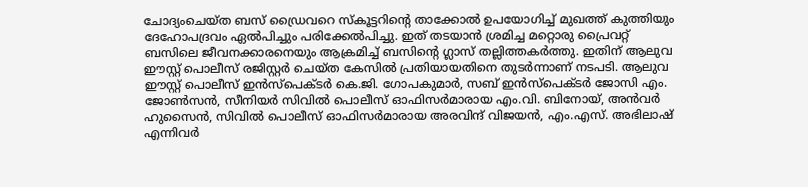ചോദ്യംചെയ്ത ബസ് ഡ്രൈവറെ സ്കൂട്ടറിന്റെ താക്കോൽ ഉപയോഗിച്ച് മുഖത്ത് കുത്തിയും ദേഹോപദ്രവം ഏൽപിച്ചും പരിക്കേൽപിച്ചു. ഇത്‌ തടയാൻ ശ്രമിച്ച മറ്റൊരു പ്രൈവറ്റ് ബസിലെ ജീവനക്കാരനെയും ആക്രമിച്ച് ബസിന്റെ ഗ്ലാസ് തല്ലിത്തകർത്തു. ഇതിന് ആലുവ ഈസ്റ്റ്‌ പൊലീസ് രജിസ്റ്റർ ചെയ്ത കേസിൽ പ്രതിയായതിനെ തുടർന്നാണ് നടപടി. ആലുവ ഈസ്റ്റ്‌ പൊലീസ് ഇൻസ്പെക്ടർ കെ.ജി. ഗോപകുമാർ, സബ് ഇൻസ്‌പെക്ടർ ജോസി എം. ജോൺസൻ, സീനിയർ സിവിൽ പൊലീസ് ഓഫിസർമാരായ എം.വി. ബിനോയ്‌, അൻവർ ഹുസൈൻ, സിവിൽ പൊലീസ് ഓഫിസർമാരായ അരവിന്ദ് വിജയൻ, എം.എസ്. അഭിലാഷ് എന്നിവർ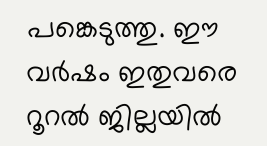പങ്കെടുത്തു. ഈ വർഷം ഇതുവരെ റൂറൽ ജില്ലയിൽ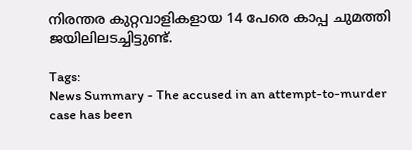നിരന്തര കുറ്റവാളികളായ 14 പേരെ കാപ്പ ചുമത്തി ജയിലിലടച്ചിട്ടുണ്ട്.

Tags:
News Summary - The accused in an attempt-to-murder case has been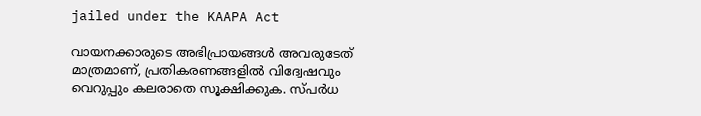jailed under the KAAPA Act

വായനക്കാരുടെ അഭിപ്രായങ്ങള്‍ അവരുടേത് മാത്രമാണ്, പ്രതികരണങ്ങളിൽ വിദ്വേഷവും വെറുപ്പും കലരാതെ സൂക്ഷിക്കുക. സ്പർധ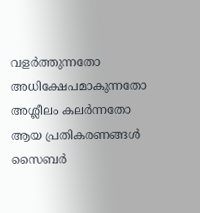വളർത്തുന്നതോ അധിക്ഷേപമാകുന്നതോ അശ്ലീലം കലർന്നതോ ആയ പ്രതികരണങ്ങൾ സൈബർ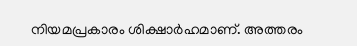നിയമപ്രകാരം ശിക്ഷാർഹമാണ്. അത്തരം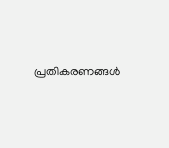പ്രതികരണങ്ങൾ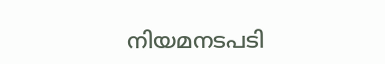നിയമനടപടി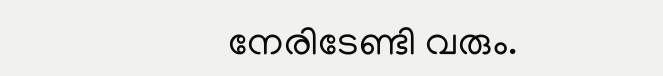നേരിടേണ്ടി വരും.